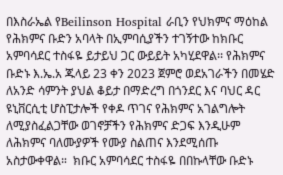በእስራኤል የBeilinson Hospital ራቢን የህክምና ማዕከል የሕክምና ቡድን አባላት በኢምባሲያችን ተገኝተው ከክቡር አምባሳደር ተስፋዬ ይታይህ ጋር ውይይት አካሂደዋል፡፡ የሕክምና ቡድኑ እ.ኤ.አ ጁላይ 23 ቀን 2023 ጀምሮ ወደአገራችን በመሄድ ለአንድ ሳምንት ያህል ቆይታ በማድረግ በጎንደር እና ባህር ዳር ዩኒቨርሲቲ ሆስፒታሎች የቀዶ ጥገና የሕክምና አገልግሎት ለሚያስፈልጋቸው ወገኖቻችን የሕክምና ድጋፍ እንዲሁም ለሕክምና ባለሙያዎች የሙያ ስልጠና እንደሚሰጡ አስታውቀዋል።  ክቡር አምባሳደር ተስፋዬ በበኩላቸው ቡድኑ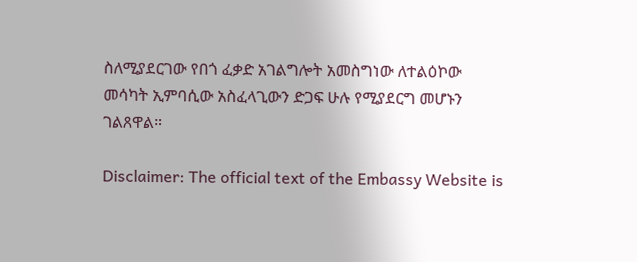ስለሚያደርገው የበጎ ፈቃድ አገልግሎት አመስግነው ለተልዕኮው መሳካት ኢምባሲው አስፈላጊውን ድጋፍ ሁሉ የሚያደርግ መሆኑን ገልጸዋል።

Disclaimer: The official text of the Embassy Website is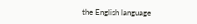the English language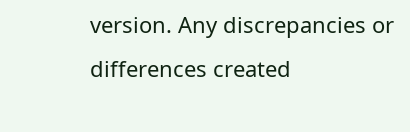version. Any discrepancies or differences created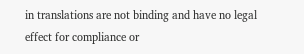in translations are not binding and have no legal effect for compliance or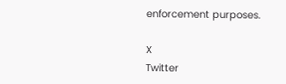enforcement purposes.

X
Twitter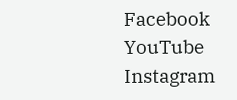Facebook
YouTube
Instagram